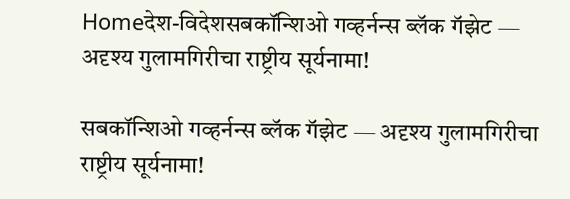Homeदेश-विदेशसबकॉन्शिओ गव्हर्नन्स ब्लॅक गॅझेट — अदृश्य गुलामगिरीचा राष्ट्रीय सूर्यनामा!

सबकॉन्शिओ गव्हर्नन्स ब्लॅक गॅझेट — अदृश्य गुलामगिरीचा राष्ट्रीय सूर्यनामा!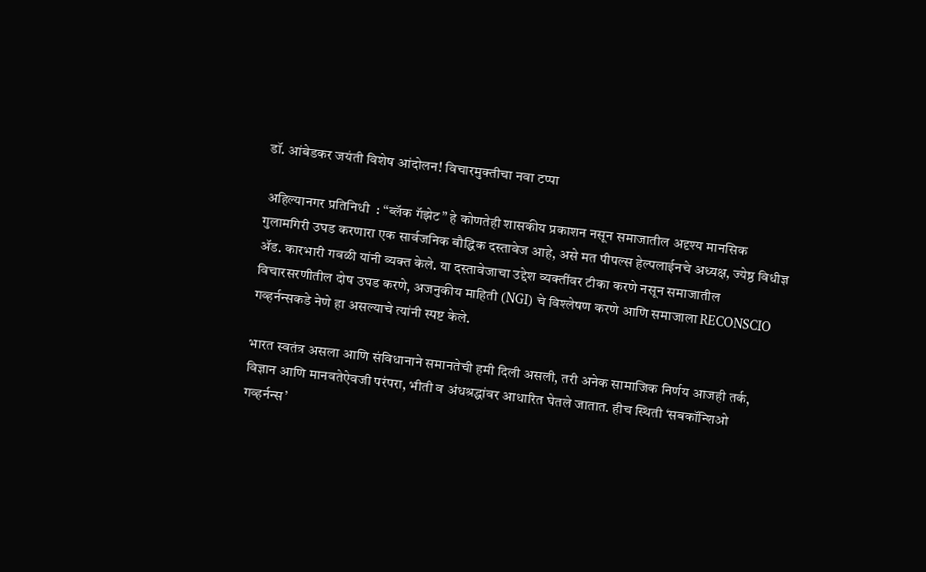डॉ. आंबेडकर जयंती विशेष आंदोलन! विचारमुक्तीचा नवा टप्पा

 अहिल्यानगर प्रतिनिधी  : “ब्लॅक गॅझेट” हे कोणतेही शासकीय प्रकाशन नसून समाजातील अदृश्य मानसिक गुलामगिरी उघड करणारा एक सार्वजनिक बौद्धिक दस्तावेज आहे, असे मत पीपल्स हेल्पलाईनचे अध्यक्ष, ज्येष्ठ विधीज्ञ अ‍ॅड. कारभारी गवळी यांनी व्यक्त केले. या दस्तावेजाचा उद्देश व्यक्तींवर टीका करणे नसून समाजातील विचारसरणीतील दोष उघड करणे, अजनुकीय माहिती (NGI) चे विश्लेषण करणे आणि समाजाला RECONSCIO गव्हर्नन्सकडे नेणे हा असल्याचे त्यांनी स्पष्ट केले.

भारत स्वतंत्र असला आणि संविधानाने समानतेची हमी दिली असली, तरी अनेक सामाजिक निर्णय आजही तर्क, विज्ञान आणि मानवतेऐवजी परंपरा, भीती व अंधश्रद्धांवर आधारित घेतले जातात. हीच स्थिती ‘सबकॉन्शिओ गव्हर्नन्स’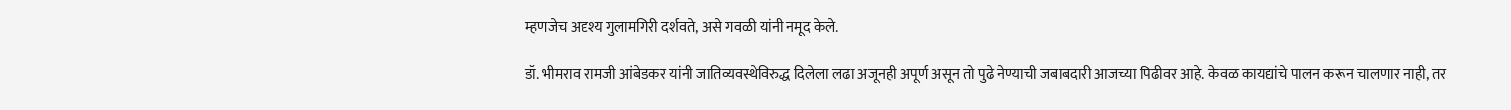म्हणजेच अदृश्य गुलामगिरी दर्शवते, असे गवळी यांनी नमूद केले.

डॉ. भीमराव रामजी आंबेडकर यांनी जातिव्यवस्थेविरुद्ध दिलेला लढा अजूनही अपूर्ण असून तो पुढे नेण्याची जबाबदारी आजच्या पिढीवर आहे. केवळ कायद्यांचे पालन करून चालणार नाही, तर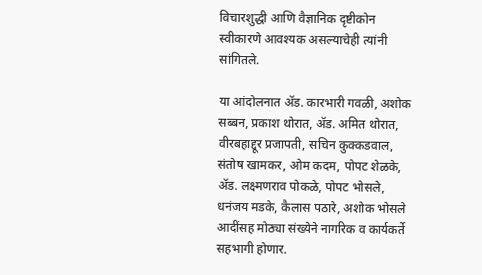विचारशुद्धी आणि वैज्ञानिक दृष्टीकोन स्वीकारणे आवश्यक असल्याचेही त्यांनी सांगितले.

या आंदोलनात ॲड. कारभारी गवळी, अशोक सब्बन, प्रकाश थोरात, ॲड. अमित थोरात, वीरबहाद्दूर प्रजापती, सचिन कुक्कडवाल, संतोष खामकर, ओम कदम, पोपट शेळके, ॲड. लक्ष्मणराव पोकळे, पोपट भोसले, धनंजय मडके, कैलास पठारे, अशोक भोसले आदींसह मोठ्या संख्येने नागरिक व कार्यकर्ते सहभागी होणार.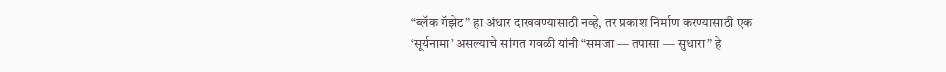“ब्लॅक गॅझेट” हा अंधार दाखवण्यासाठी नव्हे, तर प्रकाश निर्माण करण्यासाठी एक ‘सूर्यनामा’ असल्याचे सांगत गवळी यांनी “समजा — तपासा — सुधारा” हे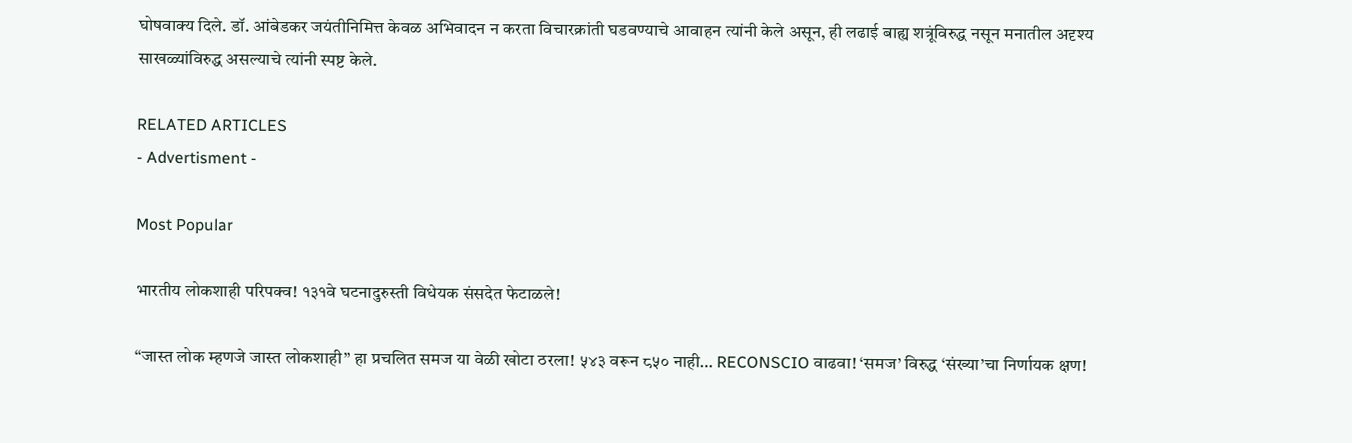घोषवाक्य दिले. डॉ. आंबेडकर जयंतीनिमित्त केवळ अभिवादन न करता विचारक्रांती घडवण्याचे आवाहन त्यांनी केले असून, ही लढाई बाह्य शत्रूंविरुद्ध नसून मनातील अदृश्य साखळ्यांविरुद्ध असल्याचे त्यांनी स्पष्ट केले.

RELATED ARTICLES
- Advertisment -

Most Popular

भारतीय लोकशाही परिपक्व! १३१वे घटनादुरुस्ती विधेयक संसदेत फेटाळले!

“जास्त लोक म्हणजे जास्त लोकशाही” हा प्रचलित समज या वेळी खोटा ठरला! ५४३ वरून ८५० नाही… RECONSCIO वाढवा! ‘समज’ विरुद्ध ‘संख्या’चा निर्णायक क्षण!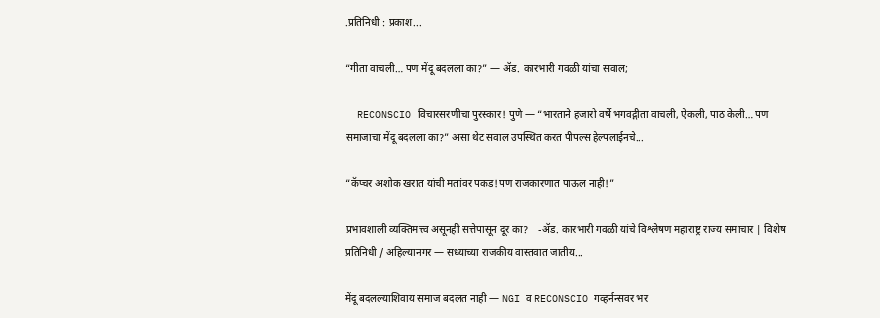.प्रतिनिधी : प्रकाश...

“गीता वाचली… पण मेंदू बदलला का?” — ॲड. कारभारी गवळी यांचा सवाल;

  RECONSCIO विचारसरणीचा पुरस्कार! पुणे — “भारताने हजारो वर्षे भगवद्गीता वाचली, ऐकली, पाठ केली… पण समाजाचा मेंदू बदलला का?” असा थेट सवाल उपस्थित करत पीपल्स हेल्पलाईनचे...

“कॅप्चर अशोक खरात यांची मतांवर पकड!पण राजकारणात पाऊल नाही!”

प्रभावशाली व्यक्तिमत्त्व असूनही सत्तेपासून दूर का?    -ॲड. कारभारी गवळी यांचे विश्लेषण महाराष्ट्र राज्य समाचार | विशेष प्रतिनिधी / अहिल्यानगर — सध्याच्या राजकीय वास्तवात जातीय...

मेंदू बदलल्याशिवाय समाज बदलत नाही — NGI व RECONSCIO गव्हर्नन्सवर भर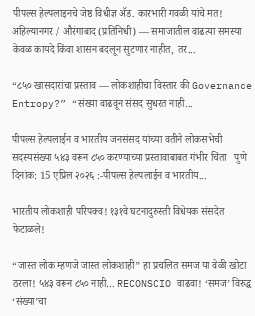पीपल्स हेल्पलाइनचे जेष्ठ विधीज्ञ ॲड. कारभारी गवळी यांचे मत! अहिल्यानगर / औरंगाबाद (प्रतिनिधी) — समाजातील वाढत्या समस्या केवळ कायदे किंवा शासन बदलून सुटणार नाहीत, तर...

“८५० खासदारांचा प्रस्ताव — लोकशाहीचा विस्तार की Governance Entropy?” “संख्या वाढवून संसद सुधरत नाही...

पीपल्स हेल्पलाईन व भारतीय जनसंसद यांच्या वतीने लोकसभेची सदस्यसंख्या ५४३ वरून ८५० करण्याच्या प्रस्तावाबाबत गंभीर चिंता   पुणे दिनांक: 15 एप्रिल २०२६ :-पीपल्स हेल्पलाईन व भारतीय...

भारतीय लोकशाही परिपक्व! १३१वे घटनादुरुस्ती विधेयक संसदेत फेटाळले!

“जास्त लोक म्हणजे जास्त लोकशाही” हा प्रचलित समज या वेळी खोटा ठरला! ५४३ वरून ८५० नाही… RECONSCIO वाढवा! ‘समज’ विरुद्ध ‘संख्या’चा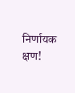निर्णायक क्षण!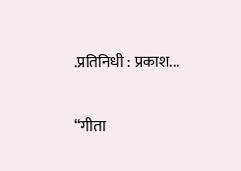.प्रतिनिधी : प्रकाश...

“गीता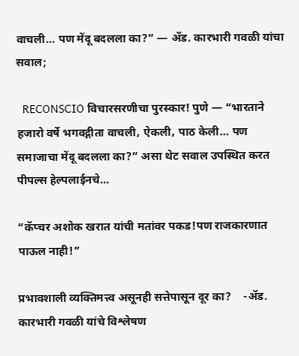वाचली… पण मेंदू बदलला का?” — ॲड. कारभारी गवळी यांचा सवाल;

  RECONSCIO विचारसरणीचा पुरस्कार! पुणे — “भारताने हजारो वर्षे भगवद्गीता वाचली, ऐकली, पाठ केली… पण समाजाचा मेंदू बदलला का?” असा थेट सवाल उपस्थित करत पीपल्स हेल्पलाईनचे...

“कॅप्चर अशोक खरात यांची मतांवर पकड!पण राजकारणात पाऊल नाही!”

प्रभावशाली व्यक्तिमत्त्व असूनही सत्तेपासून दूर का?    -ॲड. कारभारी गवळी यांचे विश्लेषण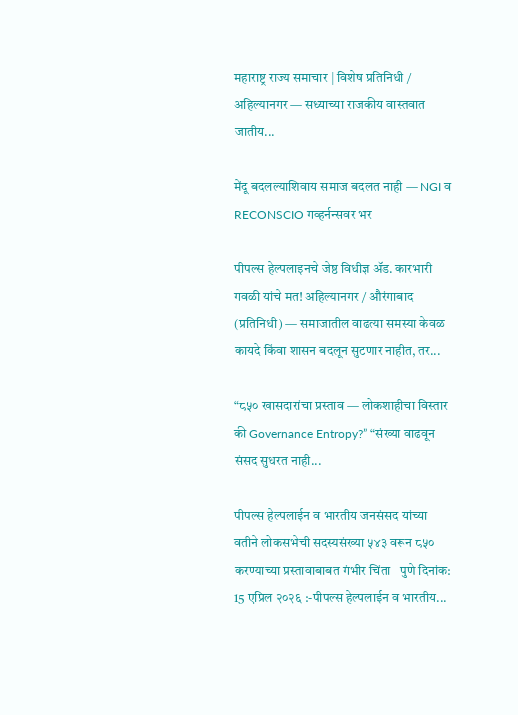महाराष्ट्र राज्य समाचार | विशेष प्रतिनिधी / अहिल्यानगर — सध्याच्या राजकीय वास्तवात जातीय...

मेंदू बदलल्याशिवाय समाज बदलत नाही — NGI व RECONSCIO गव्हर्नन्सवर भर

पीपल्स हेल्पलाइनचे जेष्ठ विधीज्ञ ॲड. कारभारी गवळी यांचे मत! अहिल्यानगर / औरंगाबाद (प्रतिनिधी) — समाजातील वाढत्या समस्या केवळ कायदे किंवा शासन बदलून सुटणार नाहीत, तर...

“८५० खासदारांचा प्रस्ताव — लोकशाहीचा विस्तार की Governance Entropy?” “संख्या वाढवून संसद सुधरत नाही...

पीपल्स हेल्पलाईन व भारतीय जनसंसद यांच्या वतीने लोकसभेची सदस्यसंख्या ५४३ वरून ८५० करण्याच्या प्रस्तावाबाबत गंभीर चिंता   पुणे दिनांक: 15 एप्रिल २०२६ :-पीपल्स हेल्पलाईन व भारतीय...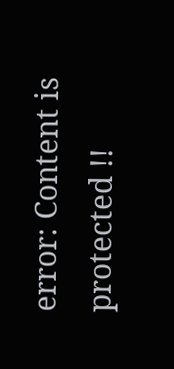error: Content is protected !!